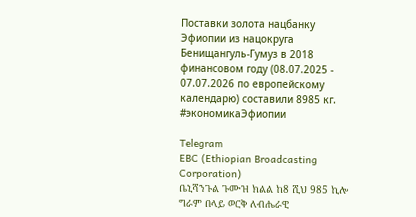Поставки золота нацбанку Эфиопии из нацокруга Бенищангуль-Гумуз в 2018 финансовом году (08.07.2025 - 07.07.2026 по европейскому календарю) составили 8985 кг.
#экономикаЭфиопии

Telegram
EBC (Ethiopian Broadcasting Corporation)
ቤኒሻንጉል ጉሙዝ ክልል ከ8 ሺህ 985 ኪሎ ግራም በላይ ወርቅ ለብሔራዊ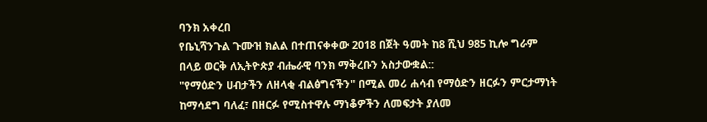ባንክ አቀረበ
የቤኒሻንጉል ጉሙዝ ክልል በተጠናቀቀው 2018 በጀት ዓመት ከ8 ሺህ 985 ኪሎ ግራም በላይ ወርቅ ለኢትዮጵያ ብሔራዊ ባንክ ማቅረቡን አስታውቋል::
"የማዕድን ሀብታችን ለዘላቂ ብልፅግናችን" በሚል መሪ ሐሳብ የማዕድን ዘርፉን ምርታማነት ከማሳደግ ባለፈ፣ በዘርፉ የሚስተዋሉ ማነቆዎችን ለመፍታት ያለመ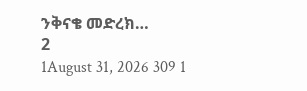ንቅናቄ መድረክ…
2
1August 31, 2026 309 1